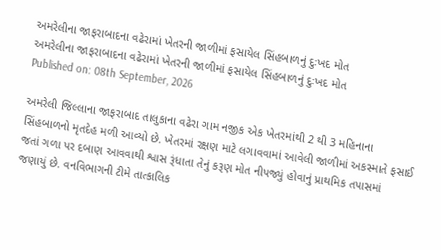અમરેલીના જાફરાબાદના વઢેરામાં ખેતરની જાળીમાં ફસાયેલ સિંહબાળનું દુઃખદ મોત
અમરેલીના જાફરાબાદના વઢેરામાં ખેતરની જાળીમાં ફસાયેલ સિંહબાળનું દુઃખદ મોત
Published on: 08th September, 2026

અમરેલી જિલ્લાના જાફરાબાદ તાલુકાના વઢેરા ગામ નજીક એક ખેતરમાંથી 2 થી 3 મહિનાના સિંહબાળનો મૃતદેહ મળી આવ્યો છે. ખેતરમાં રક્ષણ માટે લગાવવામાં આવેલી જાળીમાં અકસ્માતે ફસાઈ જતાં ગળા પર દબાણ આવવાથી શ્વાસ રૂંધાતા તેનું કરૂણ મોત નીપજ્યું હોવાનું પ્રાથમિક તપાસમાં જણાયું છે. વનવિભાગની ટીમે તાત્કાલિક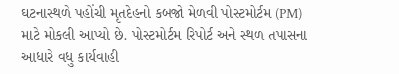ઘટનાસ્થળે પહોંચી મૃતદેહનો કબજો મેળવી પોસ્ટમોર્ટમ (PM) માટે મોકલી આપ્યો છે. પોસ્ટમોર્ટમ રિપોર્ટ અને સ્થળ તપાસના આધારે વધુ કાર્યવાહી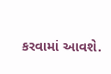કરવામાં આવશે.